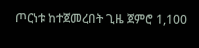ጦርነቱ ከተጀመረበት ጊዜ ጀምሮ 1,100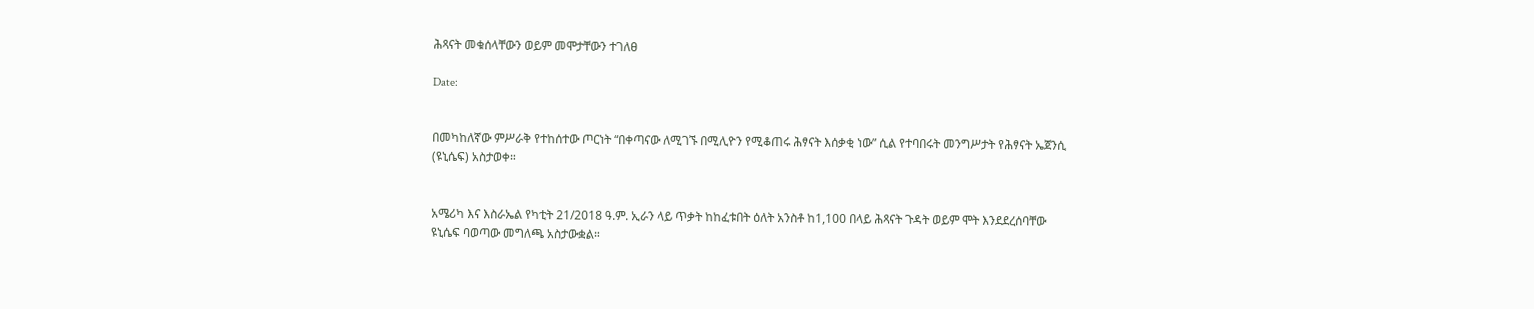ሕጻናት መቁሰላቸውን ወይም መሞታቸውን ተገለፀ

Date:


በመካከለኛው ምሥራቅ የተከሰተው ጦርነት “በቀጣናው ለሚገኙ በሚሊዮን የሚቆጠሩ ሕፃናት እሰቃቂ ነው” ሲል የተባበሩት መንግሥታት የሕፃናት ኤጀንሲ (ዩኒሴፍ) አስታወቀ።


አሜሪካ እና እስራኤል የካቲት 21/2018 ዓ.ም. ኢራን ላይ ጥቃት ከከፈቱበት ዕለት አንስቶ ከ1,100 በላይ ሕጻናት ጉዳት ወይም ሞት እንደደረሰባቸው ዩኒሴፍ ባወጣው መግለጫ አስታውቋል።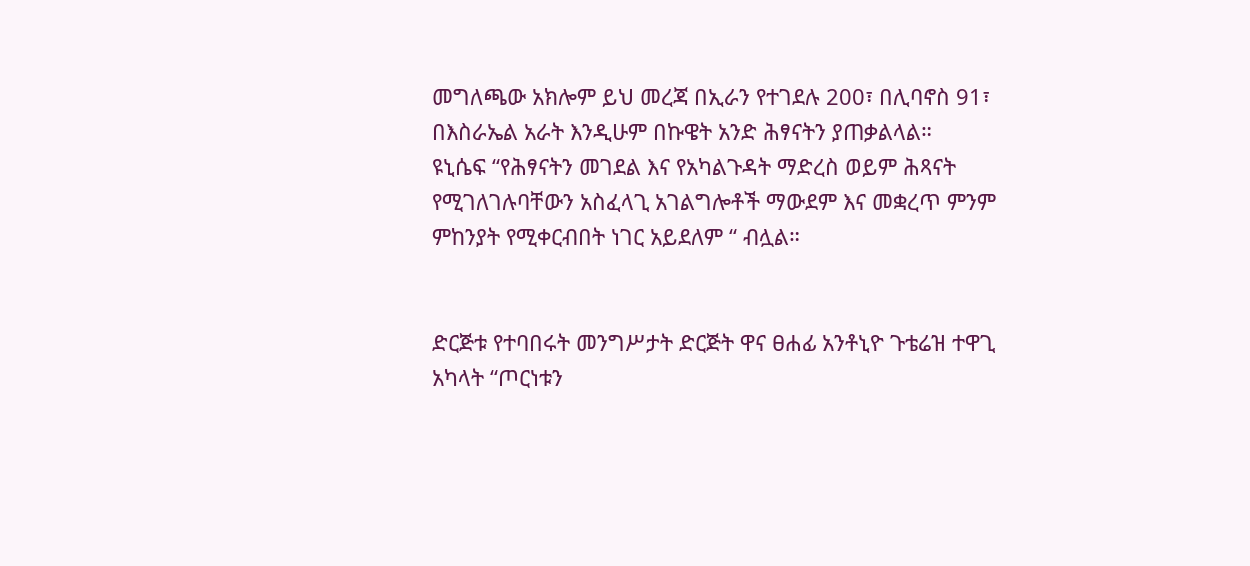መግለጫው አክሎም ይህ መረጃ በኢራን የተገደሉ 200፣ በሊባኖስ 91፣ በእስራኤል አራት እንዲሁም በኩዌት አንድ ሕፃናትን ያጠቃልላል።
ዩኒሴፍ “የሕፃናትን መገደል እና የአካልጉዳት ማድረስ ወይም ሕጻናት የሚገለገሉባቸውን አስፈላጊ አገልግሎቶች ማውደም እና መቋረጥ ምንም ምከንያት የሚቀርብበት ነገር አይደለም “ ብሏል።


ድርጅቱ የተባበሩት መንግሥታት ድርጅት ዋና ፀሐፊ አንቶኒዮ ጉቴሬዝ ተዋጊ አካላት “ጦርነቱን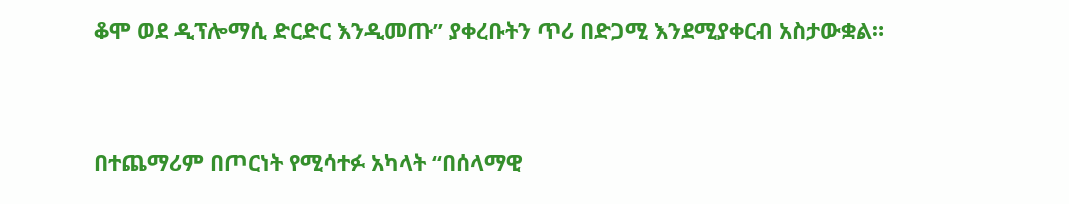ቆሞ ወደ ዲፕሎማሲ ድርድር እንዲመጡ” ያቀረቡትን ጥሪ በድጋሚ እንደሚያቀርብ አስታውቋል።


በተጨማሪም በጦርነት የሚሳተፉ አካላት “በሰላማዊ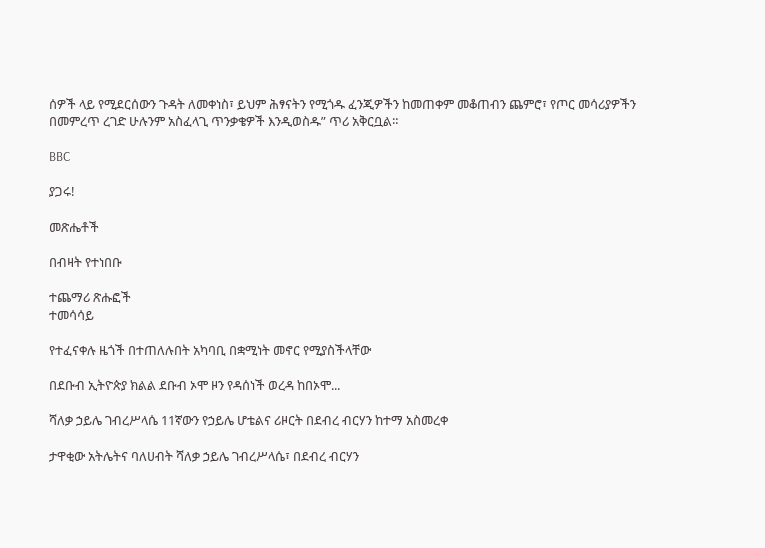ሰዎች ላይ የሚደርሰውን ጉዳት ለመቀነስ፣ ይህም ሕፃናትን የሚጎዱ ፈንጂዎችን ከመጠቀም መቆጠብን ጨምሮ፣ የጦር መሳሪያዎችን በመምረጥ ረገድ ሁሉንም አስፈላጊ ጥንቃቄዎች እንዲወስዱ” ጥሪ አቅርቧል።

BBC

ያጋሩ!

መጽሔቶች

በብዛት የተነበቡ

ተጨማሪ ጽሑፎች
ተመሳሳይ

የተፈናቀሉ ዜጎች በተጠለሉበት አካባቢ በቋሚነት መኖር የሚያስችላቸው

በደቡብ ኢትዮጵያ ክልል ደቡብ ኦሞ ዞን የዳሰነች ወረዳ ከበኦሞ...

ሻለቃ ኃይሌ ገብረሥላሴ 11ኛውን የኃይሌ ሆቴልና ሪዞርት በደብረ ብርሃን ከተማ አስመረቀ

ታዋቂው አትሌትና ባለሀብት ሻለቃ ኃይሌ ገብረሥላሴ፣ በደብረ ብርሃን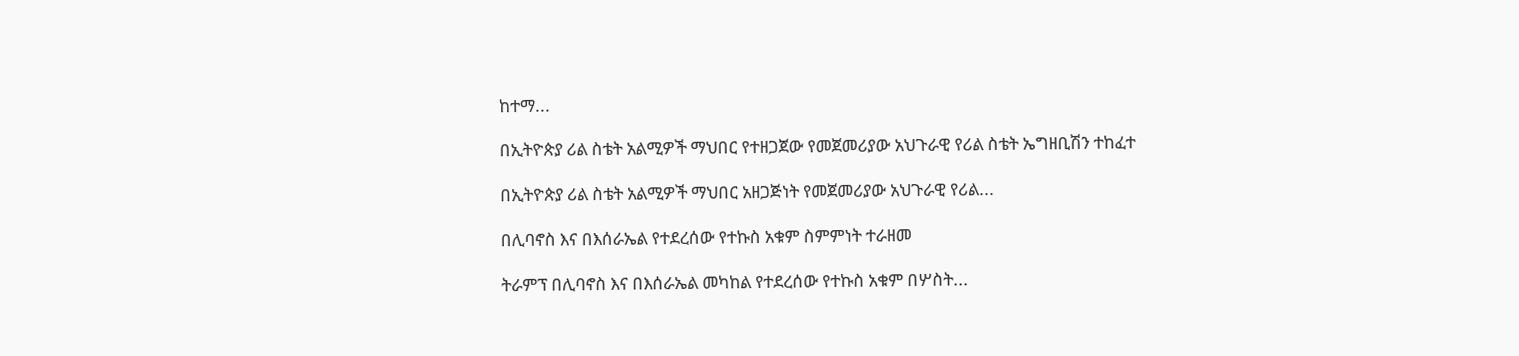ከተማ...

በኢትዮጵያ ሪል ስቴት አልሚዎች ማህበር የተዘጋጀው የመጀመሪያው አህጉራዊ የሪል ስቴት ኤግዘቢሽን ተከፈተ

በኢትዮጵያ ሪል ስቴት አልሚዎች ማህበር አዘጋጅነት የመጀመሪያው አህጉራዊ የሪል...

በሊባኖስ እና በእሰራኤል የተደረሰው የተኩስ አቁም ስምምነት ተራዘመ

ትራምፕ በሊባኖስ እና በእሰራኤል መካከል የተደረሰው የተኩስ አቁም በሦስት...